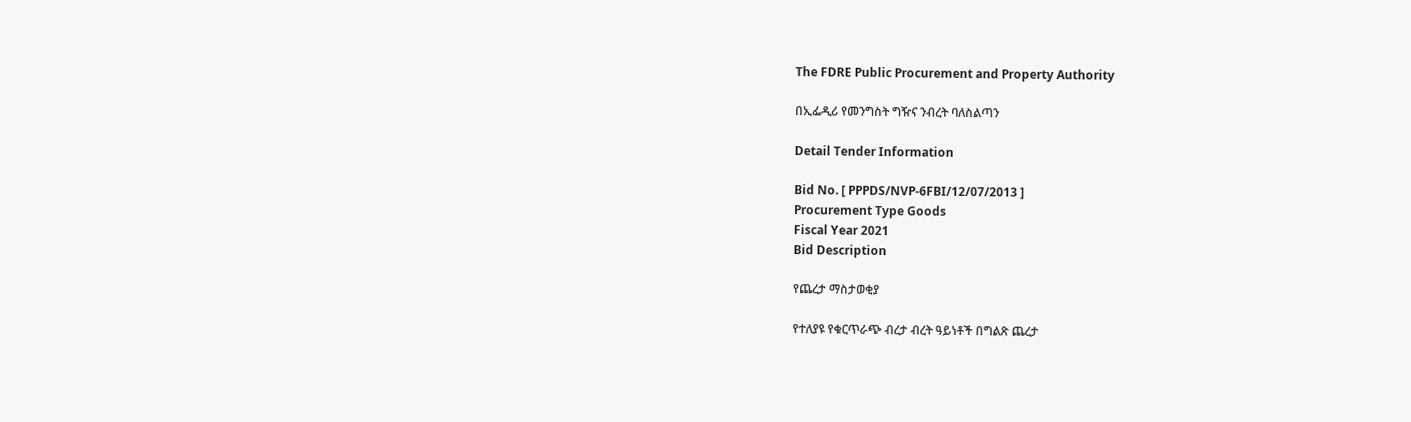The FDRE Public Procurement and Property Authority

በኢፌዲሪ የመንግስት ግዥና ንብረት ባለስልጣን

Detail Tender Information

Bid No. [ PPPDS/NVP-6FBI/12/07/2013 ]
Procurement Type Goods
Fiscal Year 2021
Bid Description

የጨረታ ማስታወቂያ

የተለያዩ የቁርጥራጭ ብረታ ብረት ዓይነቶች በግልጽ ጨረታ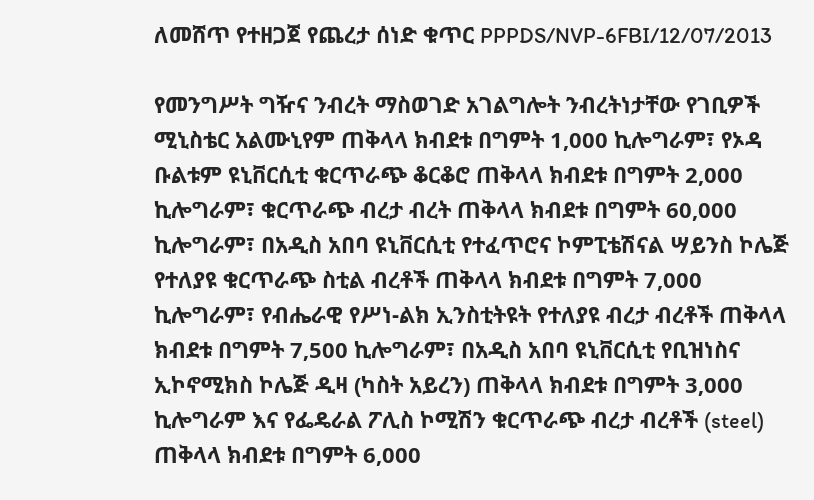ለመሸጥ የተዘጋጀ የጨረታ ሰነድ ቁጥር PPPDS/NVP-6FBI/12/07/2013

የመንግሥት ግዥና ንብረት ማስወገድ አገልግሎት ንብረትነታቸው የገቢዎች ሚኒስቴር አልሙኒየም ጠቅላላ ክብደቱ በግምት 1,000 ኪሎግራም፣ የኦዳ ቡልቱም ዩኒቨርሲቲ ቁርጥራጭ ቆርቆሮ ጠቅላላ ክብደቱ በግምት 2,000 ኪሎግራም፣ ቁርጥራጭ ብረታ ብረት ጠቅላላ ክብደቱ በግምት 60,000 ኪሎግራም፣ በአዲስ አበባ ዩኒቨርሲቲ የተፈጥሮና ኮምፒቴሽናል ሣይንስ ኮሌጅ የተለያዩ ቁርጥራጭ ስቲል ብረቶች ጠቅላላ ክብደቱ በግምት 7,000 ኪሎግራም፣ የብሔራዊ የሥነ-ልክ ኢንስቲትዩት የተለያዩ ብረታ ብረቶች ጠቅላላ ክብደቱ በግምት 7‚500 ኪሎግራም፣ በአዲስ አበባ ዩኒቨርሲቲ የቢዝነስና ኢኮኖሚክስ ኮሌጅ ዲዛ (ካስት አይረን) ጠቅላላ ክብደቱ በግምት 3‚000 ኪሎግራም እና የፌዴራል ፖሊስ ኮሚሽን ቁርጥራጭ ብረታ ብረቶች (steel) ጠቅላላ ክብደቱ በግምት 6,000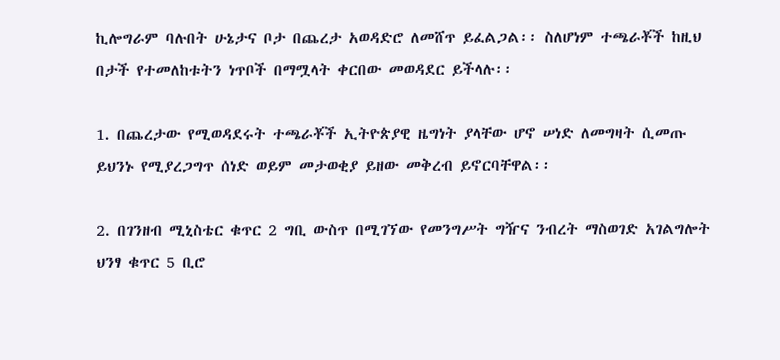ኪሎግራም ባሉበት ሁኔታና ቦታ በጨረታ አወዳድሮ ለመሸጥ ይፈልጋል፡፡ ስለሆነም ተጫራቾች ከዚህ በታች የተመለከቱትን ነጥቦች በማሟላት ቀርበው መወዳደር ይችላሉ፡፡

1. በጨረታው የሚወዳደሩት ተጫራቾች ኢትዮጵያዊ ዜግነት ያላቸው ሆኖ ሠነድ ለመግዛት ሲመጡ ይህንኑ የሚያረጋግጥ ሰነድ ወይም መታወቂያ ይዘው መቅረብ ይኖርባቸዋል፡፡

2. በገንዘብ ሚኒስቴር ቁጥር 2 ግቢ ውስጥ በሚገኘው የመንግሥት ግዥና ንብረት ማስወገድ አገልግሎት ህንፃ ቁጥር 5 ቢሮ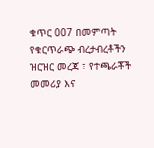ቁጥር 007 በመምጣት የቁርጥራጭ ብረታብረቶችን ዝርዝር መረጃ ፣ የተጫራቾች መመሪያ እና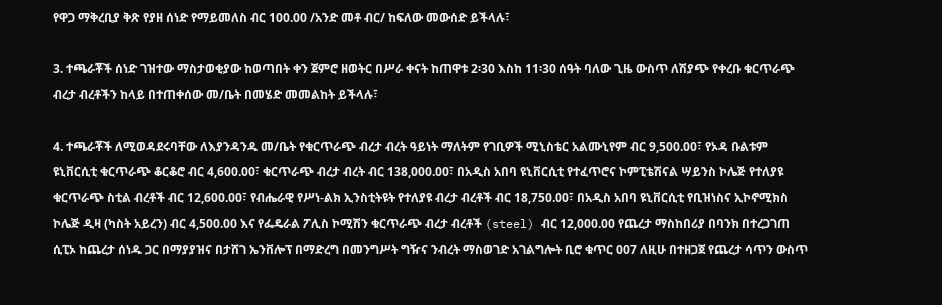የዋጋ ማቅረቢያ ቅጽ የያዘ ሰነድ የማይመለስ ብር 100.00 /አንድ መቶ ብር/ ከፍለው መውሰድ ይችላሉ፣

3. ተጫራቾች ሰነድ ገዝተው ማስታወቂያው ከወጣበት ቀን ጀምሮ ዘወትር በሥራ ቀናት ከጠዋቱ 2፡30 እስከ 11፡30 ሰዓት ባለው ጊዜ ውስጥ ለሽያጭ የቀረቡ ቁርጥራጭ ብረታ ብረቶችን ከላይ በተጠቀሰው መ/ቤት በመሄድ መመልከት ይችላሉ፣

4. ተጫራቾች ለሚወዳደሩባቸው ለእያንዳንዱ መ/ቤት የቁርጥራጭ ብረታ ብረት ዓይነት ማለትም የገቢዎች ሚኒስቴር አልሙኒየም ብር 9,500.00፣ የኦዳ ቡልቱም ዩኒቨርሲቲ ቁርጥራጭ ቆርቆሮ ብር 4,600.00፣ ቁርጥራጭ ብረታ ብረት ብር 138,000.00፣ በአዲስ አበባ ዩኒቨርሲቲ የተፈጥሮና ኮምፒቴሽናል ሣይንስ ኮሌጅ የተለያዩ ቁርጥራጭ ስቲል ብረቶች ብር 12,600.00፣ የብሔራዊ የሥነ-ልክ ኢንስቲትዩት የተለያዩ ብረታ ብረቶች ብር 18,750.00፣ በአዲስ አበባ ዩኒቨርሲቲ የቢዝነስና ኢኮኖሚክስ ኮሌጅ ዲዛ (ካስት አይረን) ብር 4,500.00 እና የፌዴራል ፖሊስ ኮሚሽን ቁርጥራጭ ብረታ ብረቶች (steel) ብር 12,000.00 የጨረታ ማስከበሪያ በባንክ በተረጋገጠ ሲፒኦ ከጨረታ ሰነዱ ጋር በማያያዝና በታሸገ ኤንቨሎፕ በማድረግ በመንግሥት ግዥና ንብረት ማስወገድ አገልግሎት ቢሮ ቁጥር 007 ለዚሁ በተዘጋጀ የጨረታ ሳጥን ውስጥ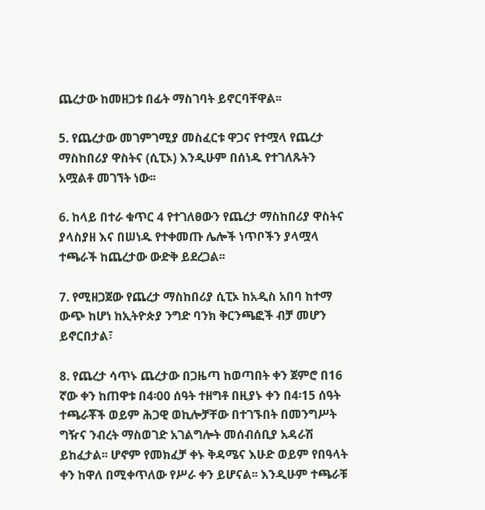ጨረታው ከመዘጋቱ በፊት ማስገባት ይኖርባቸዋል፡፡

5. የጨረታው መገምገሚያ መስፈርቱ ዋጋና የተሟላ የጨረታ ማስከበሪያ ዋስትና (ሲፒኦ) እንዲሁም በሰነዱ የተገለጹትን አሟልቶ መገኘት ነው፡፡

6. ከላይ በተራ ቁጥር 4 የተገለፀውን የጨረታ ማስከበሪያ ዋስትና ያላስያዘ እና በሠነዱ የተቀመጡ ሌሎች ነጥቦችን ያላሟላ ተጫራች ከጨረታው ውድቅ ይደረጋል፡፡

7. የሚዘጋጀው የጨረታ ማስከበሪያ ሲፒኦ ከአዲስ አበባ ከተማ ውጭ ከሆነ ከኢትዮጵያ ንግድ ባንክ ቅርንጫፎች ብቻ መሆን ይኖርበታል፣

8. የጨረታ ሳጥኑ ጨረታው በጋዜጣ ከወጣበት ቀን ጀምሮ በ16 ኛው ቀን ከጠዋቱ በ4፡00 ሰዓት ተዘግቶ በዚያኑ ቀን በ4፡15 ሰዓት ተጫራቾች ወይም ሕጋዊ ወኪሎቻቸው በተገኙበት በመንግሥት ግዥና ንብረት ማስወገድ አገልግሎት መሰብሰቢያ አዳራሽ ይከፈታል፡፡ ሆኖም የመክፈቻ ቀኑ ቅዳሜና እሁድ ወይም የበዓላት ቀን ከዋለ በሚቀጥለው የሥራ ቀን ይሆናል፡፡ እንዲሁም ተጫራቹ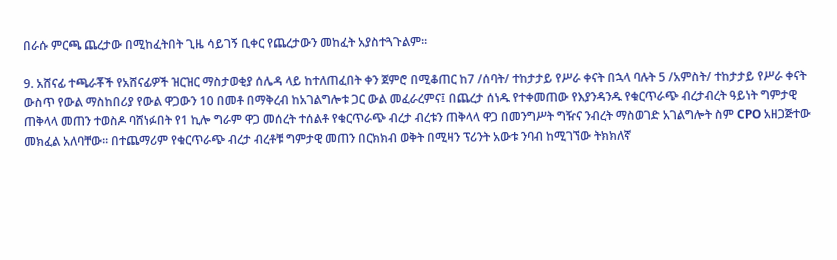በራሱ ምርጫ ጨረታው በሚከፈትበት ጊዜ ሳይገኝ ቢቀር የጨረታውን መከፈት አያስተጓጉልም፡፡

9. አሸናፊ ተጫራቾች የአሸናፊዎች ዝርዝር ማስታወቂያ ሰሌዳ ላይ ከተለጠፈበት ቀን ጀምሮ በሚቆጠር ከ7 /ሰባት/ ተከታታይ የሥራ ቀናት በኋላ ባሉት 5 /አምስት/ ተከታታይ የሥራ ቀናት ውስጥ የውል ማስከበሪያ የውል ዋጋውን 10 በመቶ በማቅረብ ከአገልግሎቱ ጋር ውል መፈራረምና፤ በጨረታ ሰነዱ የተቀመጠው የእያንዳንዱ የቁርጥራጭ ብረታብረት ዓይነት ግምታዊ ጠቅላላ መጠን ተወስዶ ባሸነፉበት የ1 ኪሎ ግራም ዋጋ መሰረት ተሰልቶ የቁርጥራጭ ብረታ ብረቱን ጠቅላላ ዋጋ በመንግሥት ግዥና ንብረት ማስወገድ አገልግሎት ስም CPO አዘጋጅተው መክፈል አለባቸው፡፡ በተጨማሪም የቁርጥራጭ ብረታ ብረቶቹ ግምታዊ መጠን በርክክብ ወቅት በሚዛን ፕሪንት አውቱ ንባብ ከሚገኘው ትክክለኛ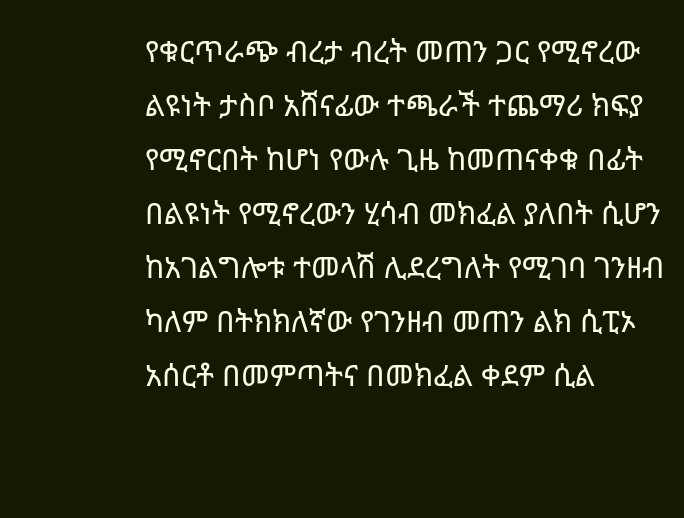የቁርጥራጭ ብረታ ብረት መጠን ጋር የሚኖረው ልዩነት ታስቦ አሸናፊው ተጫራች ተጨማሪ ክፍያ የሚኖርበት ከሆነ የውሉ ጊዜ ከመጠናቀቁ በፊት በልዩነት የሚኖረውን ሂሳብ መክፈል ያለበት ሲሆን ከአገልግሎቱ ተመላሽ ሊደረግለት የሚገባ ገንዘብ ካለም በትክክለኛው የገንዘብ መጠን ልክ ሲፒኦ አሰርቶ በመምጣትና በመክፈል ቀደም ሲል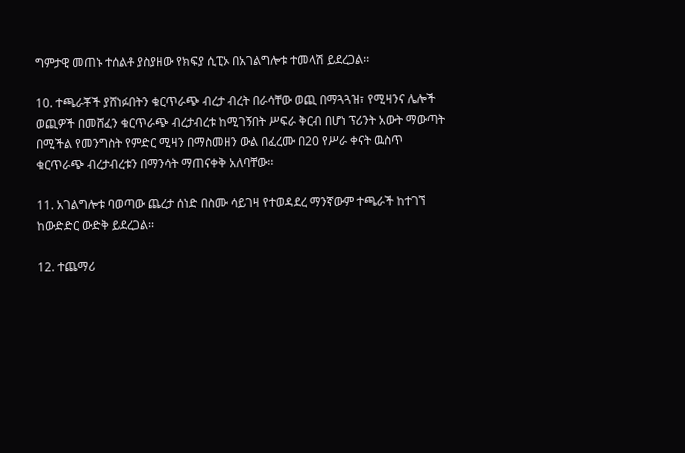ግምታዊ መጠኑ ተሰልቶ ያስያዘው የክፍያ ሲፒኦ በአገልግሎቱ ተመላሽ ይደረጋል፡፡

10. ተጫራቾች ያሸነፉበትን ቁርጥራጭ ብረታ ብረት በራሳቸው ወጪ በማጓጓዝ፣ የሚዛንና ሌሎች ወጪዎች በመሸፈን ቁርጥራጭ ብረታብረቱ ከሚገኝበት ሥፍራ ቅርብ በሆነ ፕሪንት አውት ማውጣት በሚችል የመንግስት የምድር ሚዛን በማስመዘን ውል በፈረሙ በ20 የሥራ ቀናት ዉስጥ ቁርጥራጭ ብረታብረቱን በማንሳት ማጠናቀቅ አለባቸው፡፡

11. አገልግሎቱ ባወጣው ጨረታ ሰነድ በስሙ ሳይገዛ የተወዳደረ ማንኛውም ተጫራች ከተገኘ ከውድድር ውድቅ ይደረጋል፡፡

12. ተጨማሪ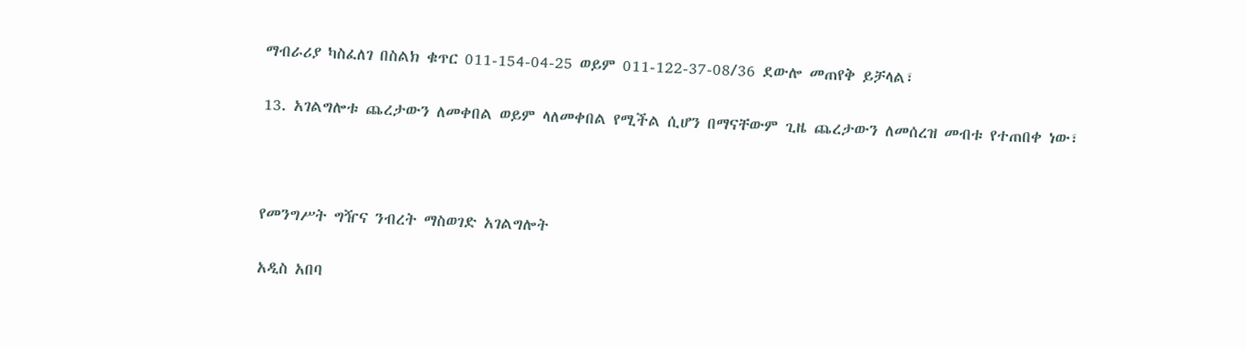ማብራሪያ ካስፈለገ በስልክ ቁጥር 011-154-04-25 ወይም 011-122-37-08/36 ደውሎ መጠየቅ ይቻላል፣

13. አገልግሎቱ ጨረታውን ለመቀበል ወይም ላለመቀበል የሚችል ሲሆን በማናቸውም ጊዜ ጨረታውን ለመሰረዝ መብቱ የተጠበቀ ነው፣



የመንግሥት ግዥና ንብረት ማስወገድ አገልግሎት

አዲስ አበባ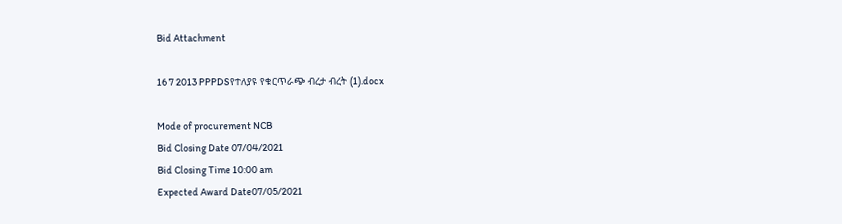Bid Attachment

16 7 2013 PPPDSየተለያዩ የቁርጥራጭ ብረታ ብረት (1).docx

Mode of procurement NCB
Bid Closing Date 07/04/2021
Bid Closing Time 10:00 am
Expected Award Date07/05/2021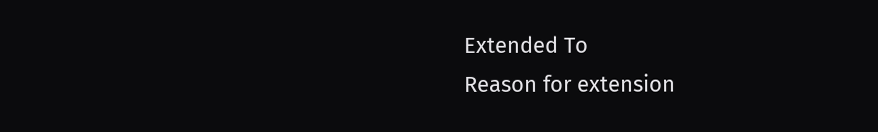Extended To
Reason for extension